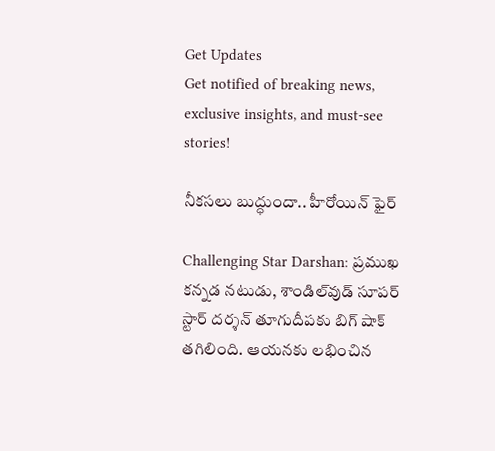Get Updates
Get notified of breaking news, exclusive insights, and must-see stories!

నీకసలు బుద్ధుందా.. హీరోయిన్ ఫైర్

Challenging Star Darshan: ప్రముఖ కన్నడ నటుడు, శాండిల్‌వుడ్ సూపర్ స్టార్ దర్శన్ తూగుదీపకు బిగ్ షాక్ తగిలింది. ఆయనకు లభించిన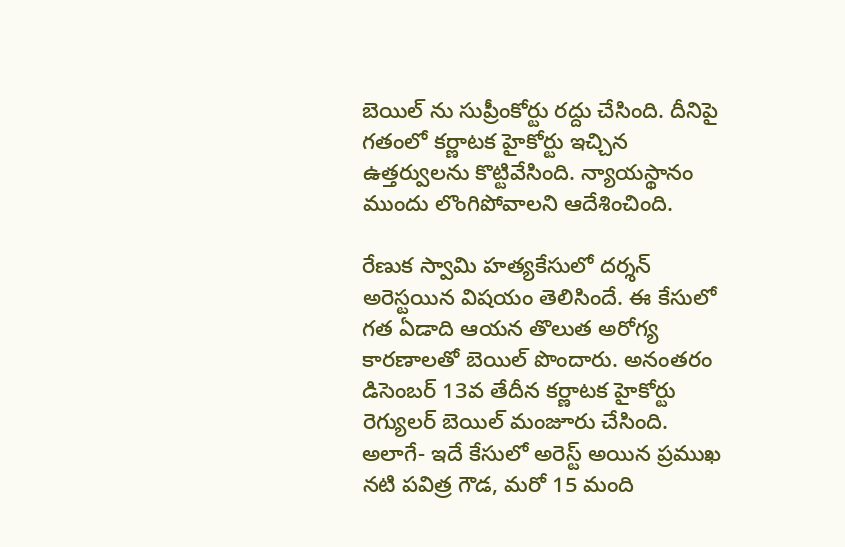బెయిల్ ను సుప్రీంకోర్టు రద్దు చేసింది. దీనిపై గతంలో కర్ణాటక హైకోర్టు ఇచ్చిన ఉత్తర్వులను కొట్టివేసింది. న్యాయస్థానం ముందు లొంగిపోవాలని ఆదేశించింది.

రేణుక స్వామి హత్యకేసులో దర్శన్ అరెస్టయిన విషయం తెలిసిందే. ఈ కేసులో గత ఏడాది ఆయన తొలుత అరోగ్య కారణాలతో బెయిల్ పొందారు. అనంతరం డిసెంబర్ 13వ తేదీన కర్ణాటక హైకోర్టు రెగ్యులర్ బెయిల్ మంజూరు చేసింది. అలాగే- ఇదే కేసులో అరెస్ట్ అయిన ప్రముఖ నటి పవిత్ర గౌడ, మరో 15 మంది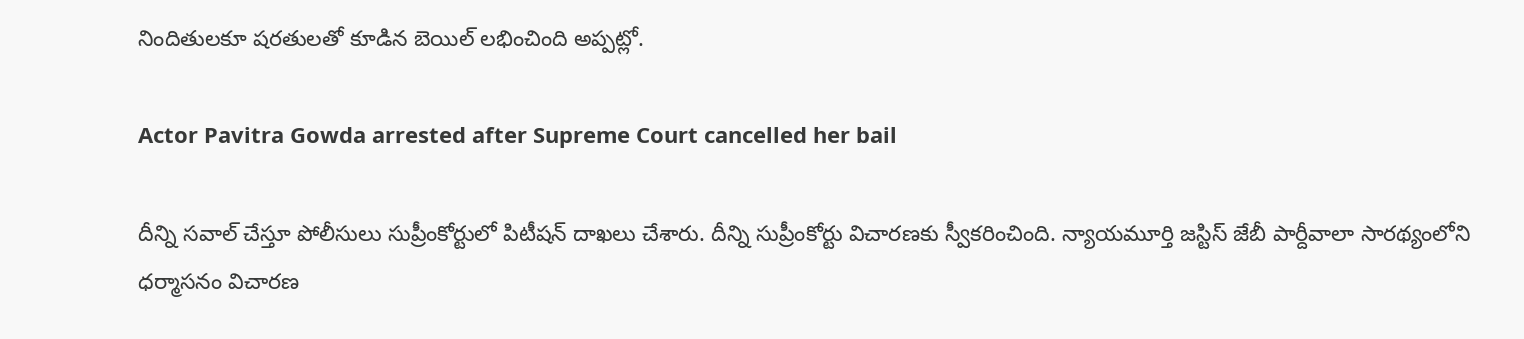నిందితులకూ షరతులతో కూడిన బెయిల్ లభించింది అప్పట్లో.

Actor Pavitra Gowda arrested after Supreme Court cancelled her bail

దీన్ని సవాల్ చేస్తూ పోలీసులు సుప్రీంకోర్టులో పిటీషన్ దాఖలు చేశారు. దీన్ని సుప్రీంకోర్టు విచారణకు స్వీకరించింది. న్యాయమూర్తి జస్టిస్ జేబీ పార్దీవాలా సారథ్యంలోని ధర్మాసనం విచారణ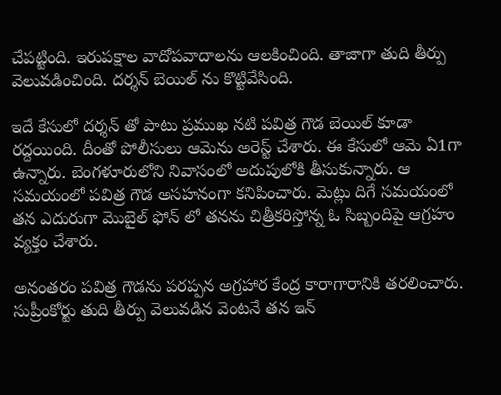చేపట్టింది. ఇరుపక్షాల వాదోపవాదాలను ఆలకించింది. తాజాగా తుది తీర్పు వెలువడించింది. దర్శన్ బెయిల్ ను కొట్టివేసింది.

ఇదే కేసులో దర్శన్ తో పాటు ప్రముఖ నటి పవిత్ర గౌడ బెయిల్ కూడా రద్దయింది. దీంతో పోలీసులు ఆమెను అరెస్ట్ చేశారు. ఈ కేసులో ఆమె ఏ1గా ఉన్నారు. బెంగళూరులోని నివాసంలో అదుపులోకి తీసుకున్నారు. ఆ సమయంలో పవిత్ర గౌడ అసహనంగా కనిపించారు. మెట్లు దిగే సమయంలో తన ఎదురుగా మొబైల్ ఫోన్ లో తనను చిత్రీకరిస్తోన్న ఓ సిబ్బందిపై ఆగ్రహం వ్యక్తం చేశారు.

అనంతరం పవిత్ర గౌడను పరప్పన అగ్రహార కేంద్ర కారాగారానికి తరలించారు. సుప్రీంకోర్టు తుది తీర్పు వెలువడిన వెంటనే తన ఇన్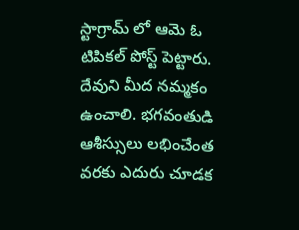స్టాగ్రామ్ లో ఆమె ఓ టిపికల్ పోస్ట్ పెట్టారు. దేవుని మీద నమ్మకం ఉంచాలి. భగవంతుడి ఆశీస్సులు లభించేంత వరకు ఎదురు చూడక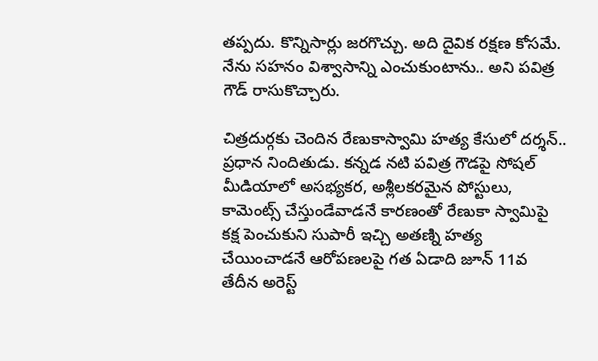తప్పదు. కొన్నిసార్లు జరగొచ్చు. అది దైవిక రక్షణ కోసమే. నేను సహనం విశ్వాసాన్ని ఎంచుకుంటాను.. అని పవిత్ర గౌడ్ రాసుకొచ్చారు.

చిత్రదుర్గకు చెందిన రేణుకాస్వామి హత్య కేసులో దర్శన్‌.. ప్రధాన నిందితుడు. కన్నడ నటి పవిత్ర గౌడపై సోషల్ మీడియాలో అసభ్యకర, అశ్లీలకరమైన పోస్టులు, కామెంట్స్ చేస్తుండేవాడనే కారణంతో రేణుకా స్వామిపై కక్ష పెంచుకుని సుపారీ ఇచ్చి అతణ్ని హత్య చేయించాడనే ఆరోపణలపై గత ఏడాది జూన్ 11వ తేదీన అరెస్ట్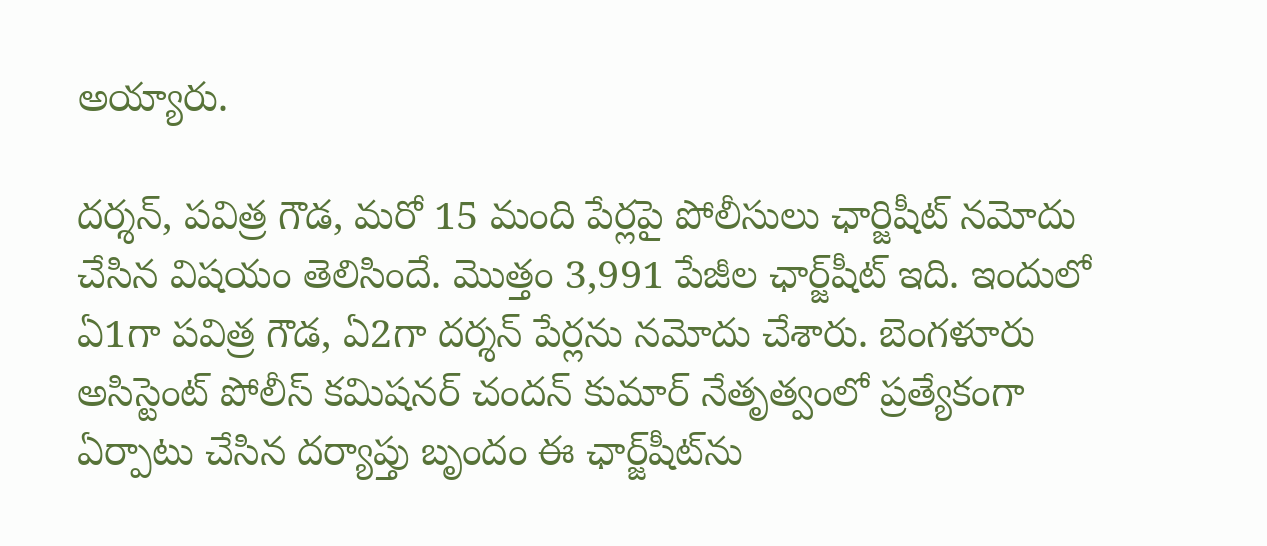అయ్యారు.

దర్శన్, పవిత్ర గౌడ, మరో 15 మంది పేర్లపై పోలీసులు ఛార్జిషీట్ నమోదు చేసిన విషయం తెలిసిందే. మొత్తం 3,991 పేజీల ఛార్జ్‌షీట్ ఇది. ఇందులో ఏ1గా పవిత్ర గౌడ, ఏ2గా దర్శన్‌‌ పేర్లను నమోదు చేశారు. బెంగళూరు అసిస్టెంట్ పోలీస్ కమిషనర్ చందన్ కుమార్ నేతృత్వంలో ప్రత్యేకంగా ఏర్పాటు చేసిన దర్యాప్తు బృందం ఈ ఛార్జ్‌షీట్‌ను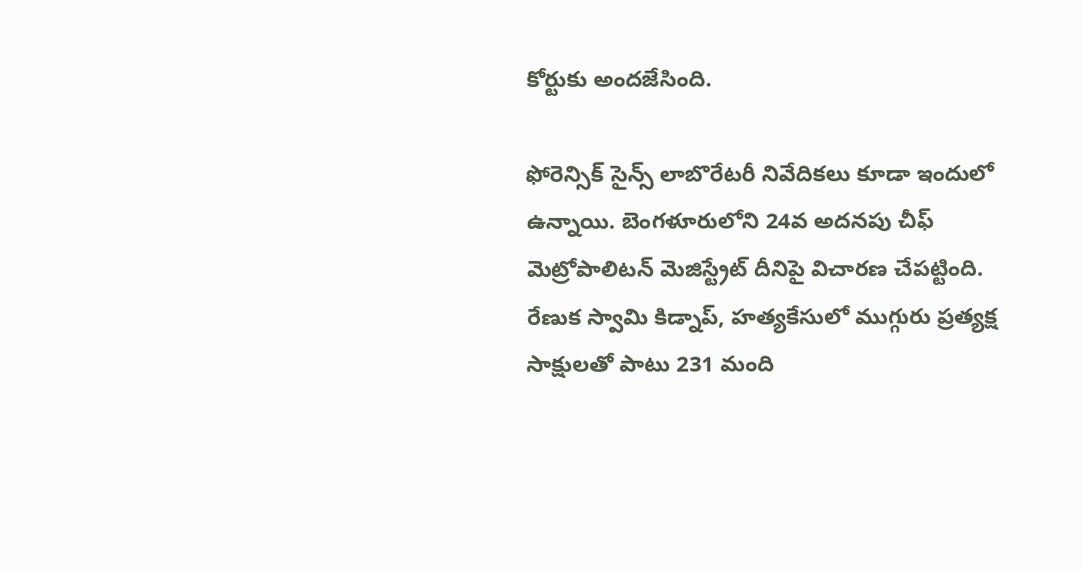కోర్టుకు అందజేసింది.

ఫోరెన్సిక్ సైన్స్ లాబొరేటరీ నివేదికలు కూడా ఇందులో ఉన్నాయి. బెంగళూరులోని 24వ అదనపు చీఫ్ మెట్రోపాలిటన్ మెజిస్ట్రేట్‌ దీనిపై విచారణ చేపట్టింది. రేణుక స్వామి కిడ్నాప్, హత్యకేసులో ముగ్గురు ప్రత్యక్ష సాక్షులతో పాటు 231 మంది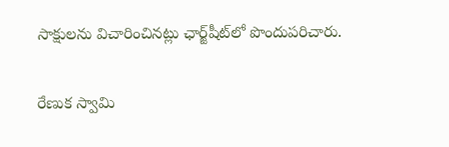సాక్షులను విచారించినట్లు ఛార్జ్‌షీట్‌లో పొందుపరిచారు.

రేణుక స్వామి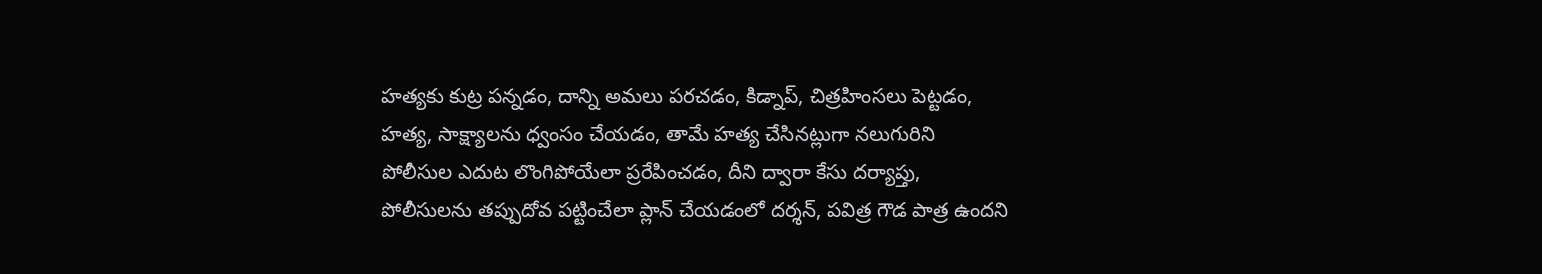హత్యకు కుట్ర పన్నడం, దాన్ని అమలు పరచడం, కిడ్నాప్, చిత్రహింసలు పెట్టడం, హత్య, సాక్ష్యాలను ధ్వంసం చేయడం, తామే హత్య చేసినట్లుగా నలుగురిని పోలీసుల ఎదుట లొంగిపోయేలా ప్రరేపించడం, దీని ద్వారా కేసు దర్యాప్తు, పోలీసులను తప్పుదోవ పట్టించేలా ప్లాన్‌ చేయడంలో దర్శన్, పవిత్ర గౌడ పాత్ర ఉందని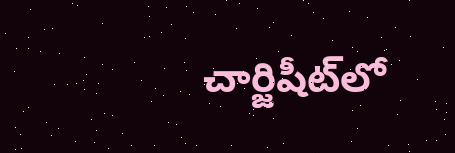చార్జిషీట్‌లో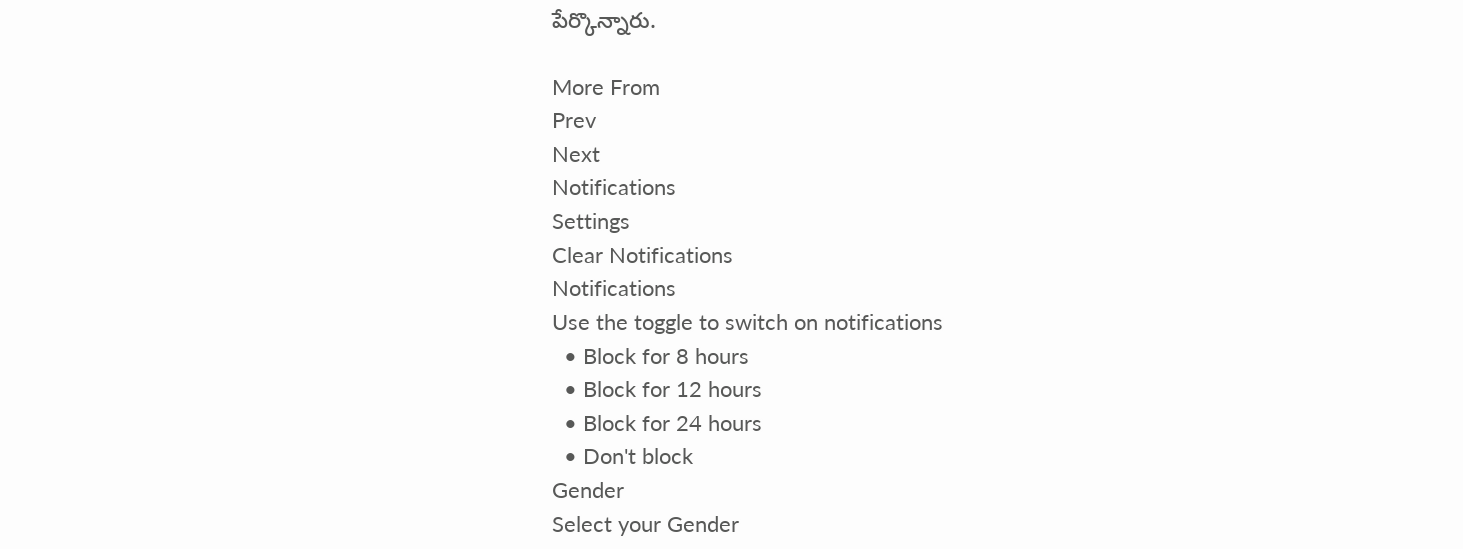పేర్కొన్నారు.

More From
Prev
Next
Notifications
Settings
Clear Notifications
Notifications
Use the toggle to switch on notifications
  • Block for 8 hours
  • Block for 12 hours
  • Block for 24 hours
  • Don't block
Gender
Select your Gender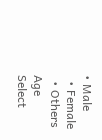• Male
  • Female
  • Others
Age
Select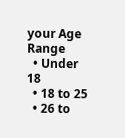your Age Range
  • Under 18
  • 18 to 25
  • 26 to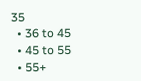35
  • 36 to 45
  • 45 to 55
  • 55+